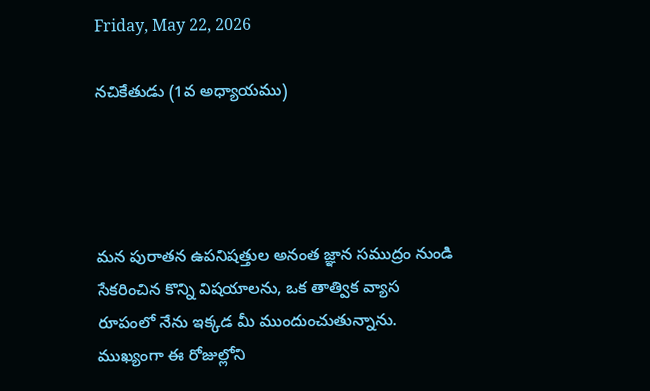Friday, May 22, 2026

నచికేతుడు (1వ అధ్యాయము)




మన పురాతన ఉపనిషత్తుల అనంత జ్ఞాన సముద్రం నుండి సేకరించిన కొన్ని విషయాలను, ఒక తాత్విక వ్యాస రూపంలో నేను ఇక్కడ మీ ముందుంచుతున్నాను. ముఖ్యంగా ఈ రోజుల్లోని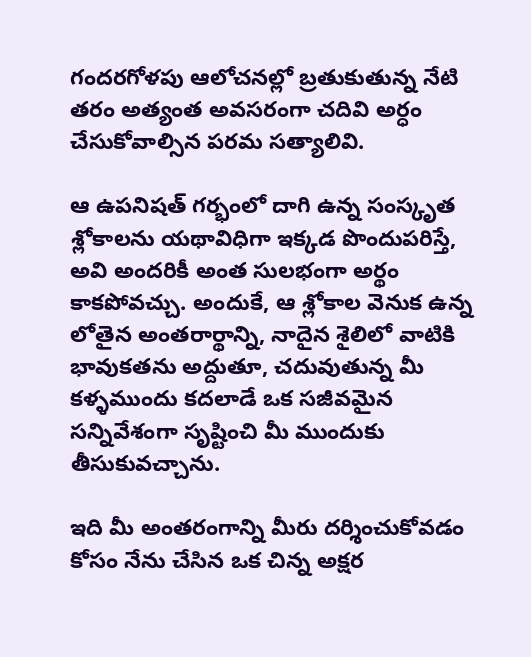గందరగోళపు ఆలోచనల్లో బ్రతుకుతున్న నేటి తరం అత్యంత అవసరంగా చదివి అర్ధం చేసుకోవాల్సిన పరమ సత్యాలివి.

ఆ ఉపనిషత్ గర్భంలో దాగి ఉన్న సంస్కృత శ్లోకాలను యథావిధిగా ఇక్కడ పొందుపరిస్తే, అవి అందరికీ అంత సులభంగా అర్థం కాకపోవచ్చు. అందుకే, ఆ శ్లోకాల వెనుక ఉన్న లోతైన అంతరార్థాన్ని, నాదైన శైలిలో వాటికి భావుకతను అద్దుతూ, చదువుతున్న మీ కళ్ళముందు కదలాడే ఒక సజీవమైన సన్నివేశంగా సృష్టించి మీ ముందుకు తీసుకువచ్చాను.

ఇది మీ అంతరంగాన్ని మీరు దర్శించుకోవడం కోసం నేను చేసిన ఒక చిన్న అక్షర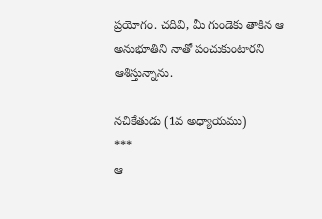ప్రయోగం. చదివి, మీ గుండెకు తాకిన ఆ అనుభూతిని నాతో పంచుకుంటారని ఆశిస్తున్నాను.

నచికేతుడు (1వ అధ్యాయము)
***
ఆ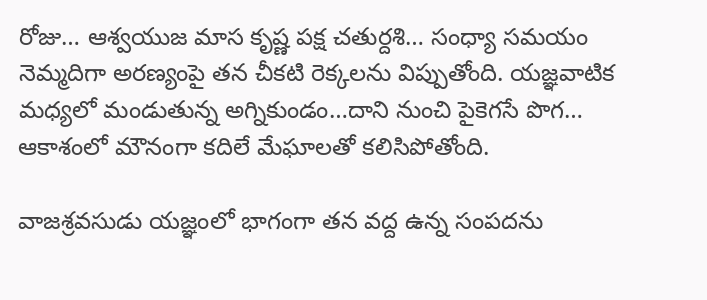రోజు… ఆశ్వయుజ మాస కృష్ణ పక్ష చతుర్దశి… సంధ్యా సమయం నెమ్మదిగా అరణ్యంపై తన చీకటి రెక్కలను విప్పుతోంది. యజ్ఞవాటిక మధ్యలో మండుతున్న అగ్నికుండం…దాని నుంచి పైకెగసే పొగ… ఆకాశంలో మౌనంగా కదిలే మేఘాలతో కలిసిపోతోంది.

వాజశ్రవసుడు యజ్ఞంలో భాగంగా తన వద్ద ఉన్న సంపదను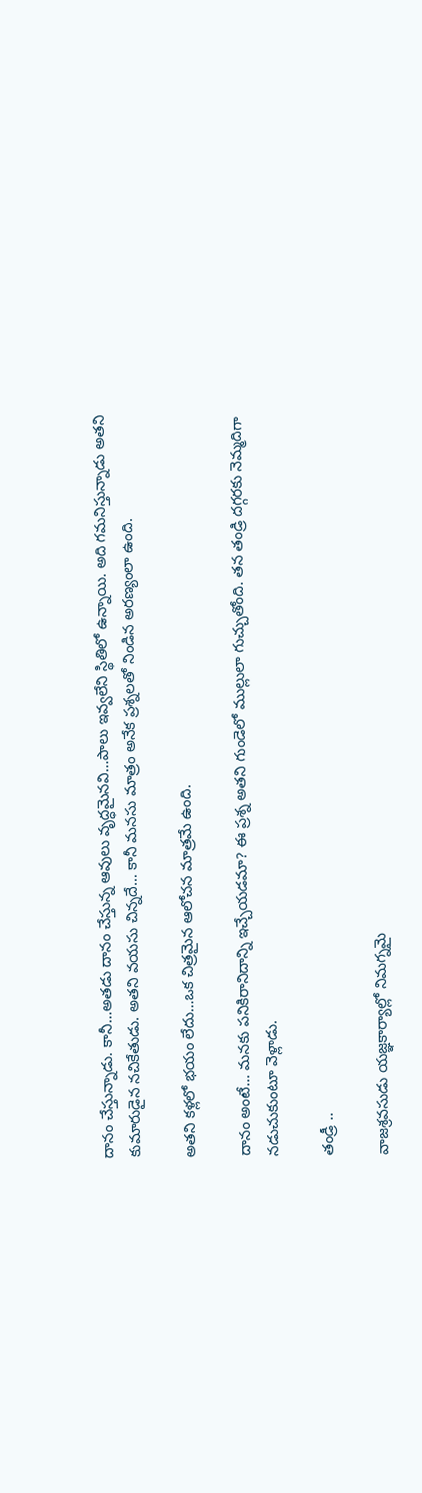దానం చేస్తున్నాడు. కానీ…అతడు దానం చేస్తున్న ఆవులు వృద్ధమైనవి…పాలు ఇవ్వలేని స్థితిలో ఉన్నాయి. అది గమనిస్తున్నాడు అతని కుమారుడైన నచికేతుడు. అతని వయసు చిన్నదే… కానీ మనసు మాత్రం అనేక ప్రశ్నలతో నిండిన అరణ్యంలా ఉంది.

అతని కళ్లలో భయం లేదు…ఒక చిత్రమైన ఆలోచన మాత్రమే ఉంది.

దానం అంటే… మనకు పనికిరానిదాన్ని ఇచ్చేయడమా? ఈ ప్రశ్న అతని గుండెలో ముల్లులా గుచ్చుతోంది. తన తండ్రి దగ్గరకు నెమ్మదిగా నడుచుకుంటూ వెళ్లాడు.

తండ్రీ ..

వాజశ్రవసుడు యజ్ఞకార్యాల్లో నిమగ్నమై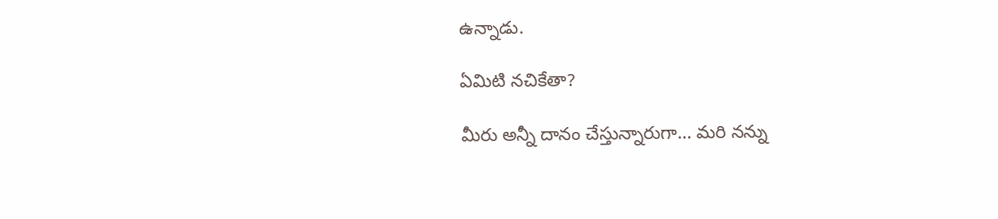ఉన్నాడు.

ఏమిటి నచికేతా?

మీరు అన్నీ దానం చేస్తున్నారుగా… మరి నన్ను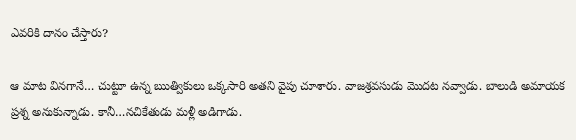ఎవరికి దానం చేస్తారు?

ఆ మాట వినగానే… చుట్టూ ఉన్న ఋత్వికులు ఒక్కసారి అతని వైపు చూశారు. వాజశ్రవసుడు మొదట నవ్వాడు. బాలుడి అమాయక ప్రశ్న అనుకున్నాడు. కానీ…నచికేతుడు మళ్లీ అడిగాడు.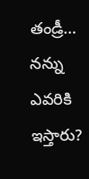తండ్రీ… నన్ను ఎవరికి ఇస్తారు?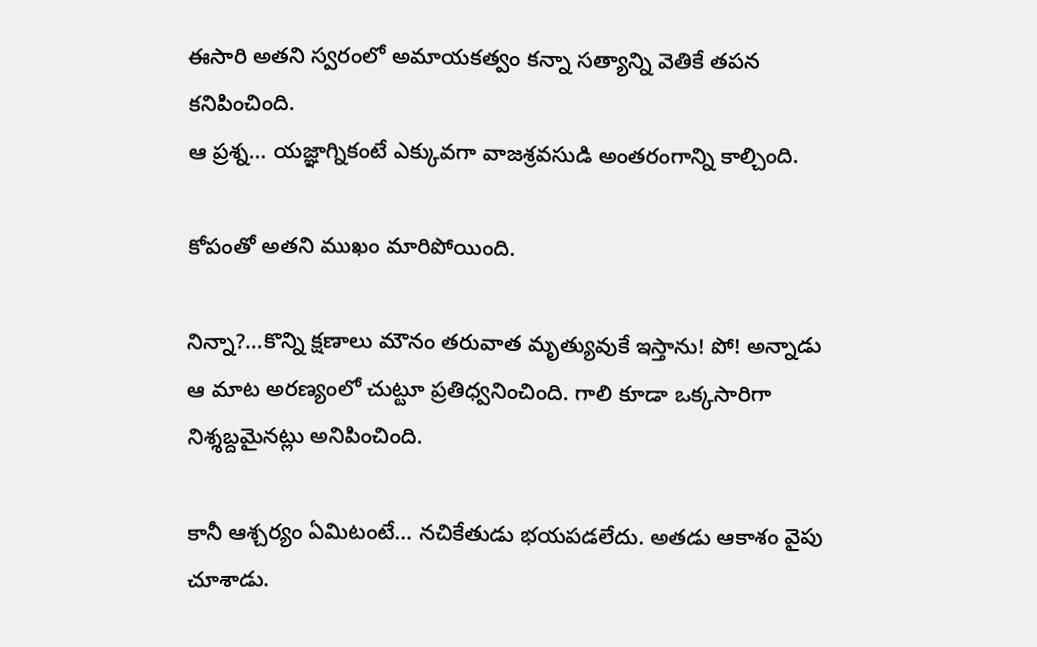ఈసారి అతని స్వరంలో అమాయకత్వం కన్నా సత్యాన్ని వెతికే తపన కనిపించింది.
ఆ ప్రశ్న… యజ్ఞాగ్నికంటే ఎక్కువగా వాజశ్రవసుడి అంతరంగాన్ని కాల్చింది.

కోపంతో అతని ముఖం మారిపోయింది.

నిన్నా?…కొన్ని క్షణాలు మౌనం తరువాత మృత్యువుకే ఇస్తాను! పో! అన్నాడు
ఆ మాట అరణ్యంలో చుట్టూ ప్రతిధ్వనించింది. గాలి కూడా ఒక్కసారిగా నిశ్శబ్దమైనట్లు అనిపించింది.

కానీ ఆశ్చర్యం ఏమిటంటే… నచికేతుడు భయపడలేదు. అతడు ఆకాశం వైపు చూశాడు.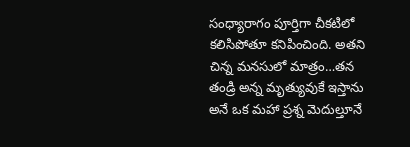సంధ్యారాగం పూర్తిగా చీకటిలో కలిసిపోతూ కనిపించింది. అతని చిన్న మనసులో మాత్రం…తన తండ్రి అన్న మృత్యువుకే ఇస్తాను అనే ఒక మహా ప్రశ్న మెదుల్తూనే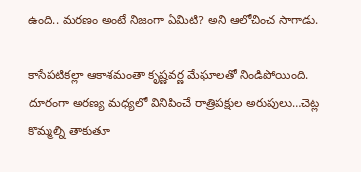ఉంది.. మరణం అంటే నిజంగా ఏమిటి? అని ఆలోచించ సాగాడు.

కాసేపటికల్లా ఆకాశమంతా కృష్ణవర్ణ మేఘాలతో నిండిపోయింది. దూరంగా అరణ్య మధ్యలో వినిపించే రాత్రిపక్షుల అరుపులు…చెట్ల కొమ్మల్ని తాకుతూ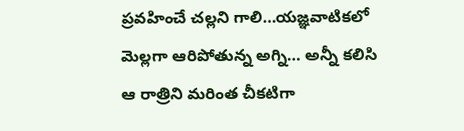ప్రవహించే చల్లని గాలి…యజ్ఞవాటికలో మెల్లగా ఆరిపోతున్న అగ్ని… అన్నీ కలిసి ఆ రాత్రిని మరింత చీకటిగా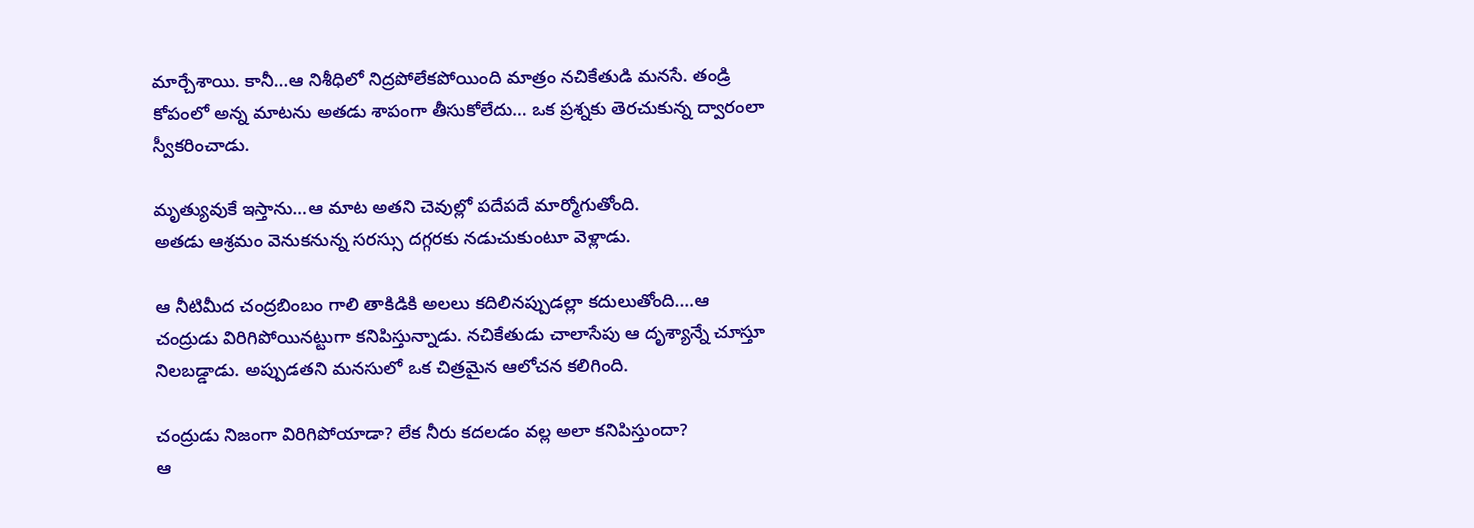మార్చేశాయి. కానీ…ఆ నిశీధిలో నిద్రపోలేకపోయింది మాత్రం నచికేతుడి మనసే. తండ్రి కోపంలో అన్న మాటను అతడు శాపంగా తీసుకోలేదు… ఒక ప్రశ్నకు తెరచుకున్న ద్వారంలా స్వీకరించాడు.

మృత్యువుకే ఇస్తాను…ఆ మాట అతని చెవుల్లో పదేపదే మార్మోగుతోంది.
అతడు ఆశ్రమం వెనుకనున్న సరస్సు దగ్గరకు నడుచుకుంటూ వెళ్లాడు.

ఆ నీటిమీద చంద్రబింబం గాలి తాకిడికి అలలు కదిలినప్పుడల్లా కదులుతోంది.…ఆ చంద్రుడు విరిగిపోయినట్టుగా కనిపిస్తున్నాడు. నచికేతుడు చాలాసేపు ఆ దృశ్యాన్నే చూస్తూ నిలబడ్డాడు. అప్పుడతని మనసులో ఒక చిత్రమైన ఆలోచన కలిగింది.

చంద్రుడు నిజంగా విరిగిపోయాడా? లేక నీరు కదలడం వల్ల అలా కనిపిస్తుందా?
ఆ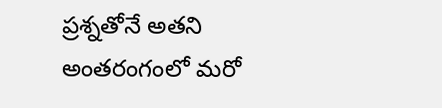ప్రశ్నతోనే అతని అంతరంగంలో మరో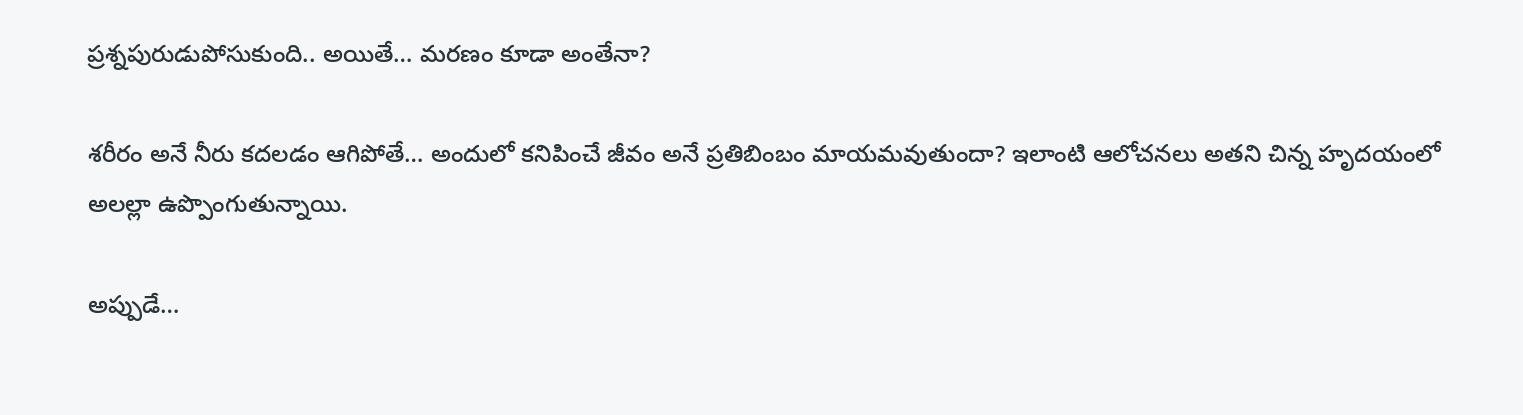ప్రశ్నపురుడుపోసుకుంది.. అయితే… మరణం కూడా అంతేనా?

శరీరం అనే నీరు కదలడం ఆగిపోతే… అందులో కనిపించే జీవం అనే ప్రతిబింబం మాయమవుతుందా? ఇలాంటి ఆలోచనలు అతని చిన్న హృదయంలో అలల్లా ఉప్పొంగుతున్నాయి.

అప్పుడే…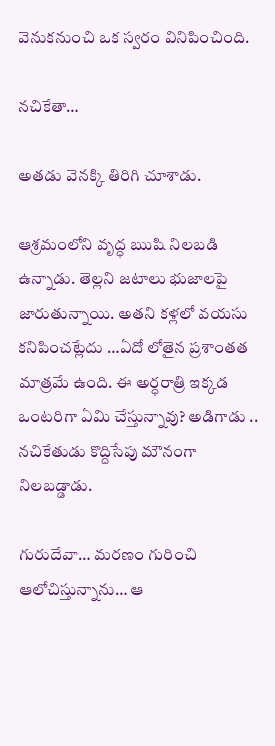వెనుకనుంచి ఒక స్వరం వినిపించింది.

నచికేతా…

అతడు వెనక్కి తిరిగి చూశాడు.

ఆశ్రమంలోని వృద్ధ ఋషి నిలబడి ఉన్నాడు. తెల్లని జటాలు భుజాలపై జారుతున్నాయి. అతని కళ్లలో వయసు కనిపించట్లేదు …ఏదో లోతైన ప్రశాంతత మాత్రమే ఉంది. ఈ అర్ధరాత్రి ఇక్కడ ఒంటరిగా ఏమి చేస్తున్నావు? అడిగాడు .. నచికేతుడు కొద్దిసేపు మౌనంగా నిలబడ్డాడు.

గురుదేవా… మరణం గురించి ఆలోచిస్తున్నాను… ఆ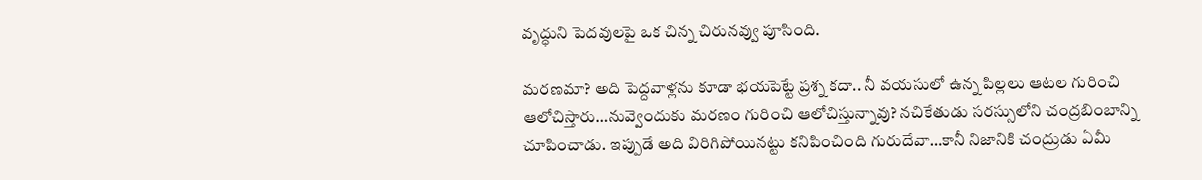వృద్ధుని పెదవులపై ఒక చిన్న చిరునవ్వు పూసింది.

మరణమా? అది పెద్దవాళ్లను కూడా భయపెట్టే ప్రశ్న కదా.. నీ వయసులో ఉన్న పిల్లలు ఆటల గురించి ఆలోచిస్తారు…నువ్వెందుకు మరణం గురించి ఆలోచిస్తున్నావు? నచికేతుడు సరస్సులోని చంద్రబింబాన్ని చూపించాడు. ఇప్పుడే అది విరిగిపోయినట్టు కనిపించింది గురుదేవా…కానీ నిజానికి చంద్రుడు ఏమీ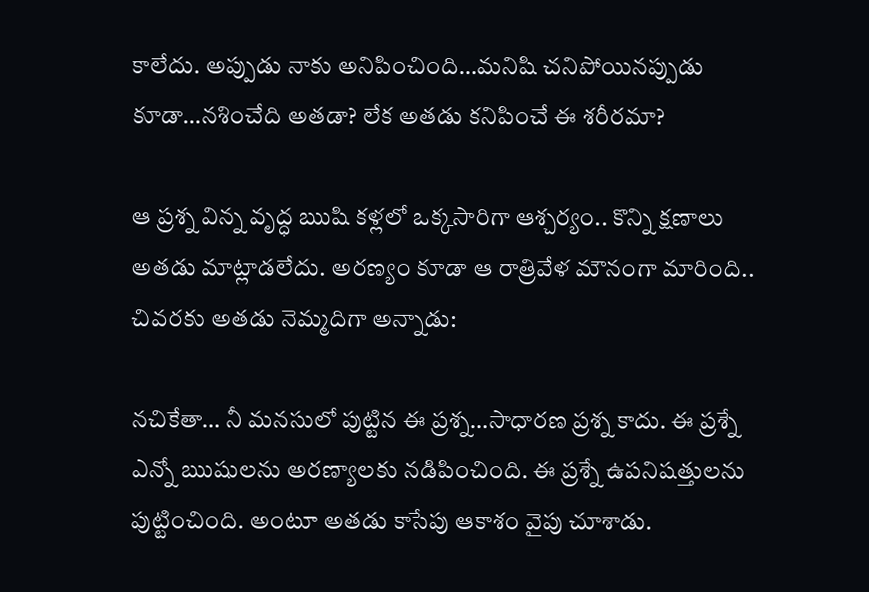కాలేదు. అప్పుడు నాకు అనిపించింది…మనిషి చనిపోయినప్పుడు కూడా…నశించేది అతడా? లేక అతడు కనిపించే ఈ శరీరమా?

ఆ ప్రశ్న విన్న వృద్ధ ఋషి కళ్లలో ఒక్కసారిగా ఆశ్చర్యం.. కొన్ని క్షణాలు అతడు మాట్లాడలేదు. అరణ్యం కూడా ఆ రాత్రివేళ మౌనంగా మారింది.. చివరకు అతడు నెమ్మదిగా అన్నాడు:

నచికేతా… నీ మనసులో పుట్టిన ఈ ప్రశ్న…సాధారణ ప్రశ్న కాదు. ఈ ప్రశ్నే ఎన్నో ఋషులను అరణ్యాలకు నడిపించింది. ఈ ప్రశ్నే ఉపనిషత్తులను పుట్టించింది. అంటూ అతడు కాసేపు ఆకాశం వైపు చూశాడు.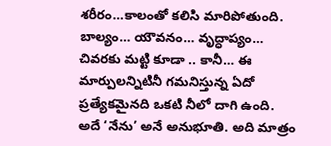శరీరం…కాలంతో కలిసి మారిపోతుంది. బాల్యం… యౌవనం… వృద్ధాప్యం… చివరకు మట్టి కూడా .. కానీ… ఈ మార్పులన్నిటినీ గమనిస్తున్న ఏదో ప్రత్యేకమైనది ఒకటి నీలో దాగి ఉంది. అదే ‘నేను’ అనే అనుభూతి. అది మాత్రం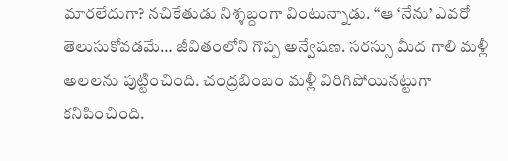మారలేదుగా? నచికేతుడు నిశ్శబ్దంగా వింటున్నాడు. “ఆ ‘నేను’ ఎవరో తెలుసుకోవడమే… జీవితంలోని గొప్ప అన్వేషణ. సరస్సు మీద గాలి మళ్లీ అలలను పుట్టించింది. చంద్రబింబం మళ్లీ విరిగిపోయినట్టుగా కనిపించింది.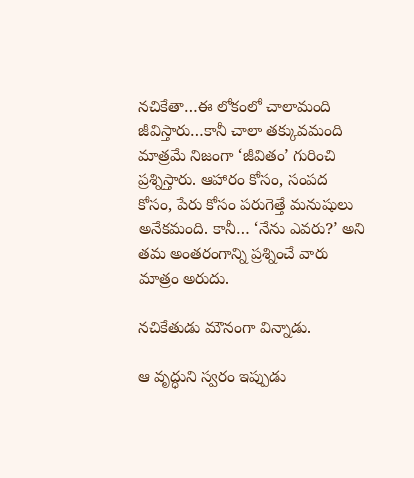నచికేతా…ఈ లోకంలో చాలామంది జీవిస్తారు…కానీ చాలా తక్కువమంది మాత్రమే నిజంగా ‘జీవితం’ గురించి ప్రశ్నిస్తారు. ఆహారం కోసం, సంపద కోసం, పేరు కోసం పరుగెత్తే మనుషులు అనేకమంది. కానీ… ‘నేను ఎవరు?’ అని తమ అంతరంగాన్ని ప్రశ్నించే వారు మాత్రం అరుదు.

నచికేతుడు మౌనంగా విన్నాడు.

ఆ వృద్ధుని స్వరం ఇప్పుడు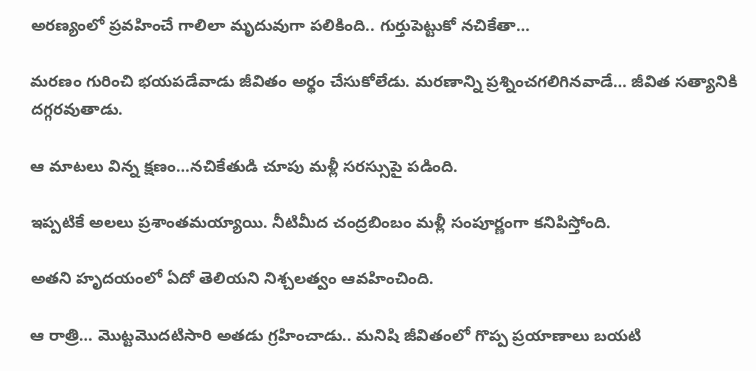అరణ్యంలో ప్రవహించే గాలిలా మృదువుగా పలికింది.. గుర్తుపెట్టుకో నచికేతా…

మరణం గురించి భయపడేవాడు జీవితం అర్థం చేసుకోలేడు. మరణాన్ని ప్రశ్నించగలిగినవాడే… జీవిత సత్యానికి దగ్గరవుతాడు.

ఆ మాటలు విన్న క్షణం…నచికేతుడి చూపు మళ్లీ సరస్సుపై పడింది.

ఇప్పటికే అలలు ప్రశాంతమయ్యాయి. నీటిమీద చంద్రబింబం మళ్లీ సంపూర్ణంగా కనిపిస్తోంది.

అతని హృదయంలో ఏదో తెలియని నిశ్చలత్వం ఆవహించింది.

ఆ రాత్రి… మొట్టమొదటిసారి అతడు గ్రహించాడు.. మనిషి జీవితంలో గొప్ప ప్రయాణాలు బయటి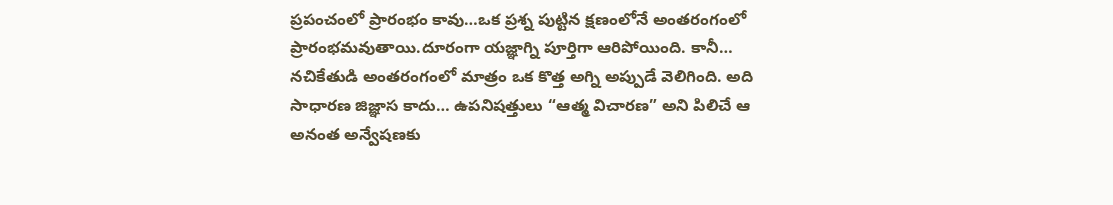ప్రపంచంలో ప్రారంభం కావు…ఒక ప్రశ్న పుట్టిన క్షణంలోనే అంతరంగంలో ప్రారంభమవుతాయి.దూరంగా యజ్ఞాగ్ని పూర్తిగా ఆరిపోయింది. కానీ… నచికేతుడి అంతరంగంలో మాత్రం ఒక కొత్త అగ్ని అప్పుడే వెలిగింది. అది సాధారణ జిజ్ఞాస కాదు… ఉపనిషత్తులు “ఆత్మ విచారణ” అని పిలిచే ఆ అనంత అన్వేషణకు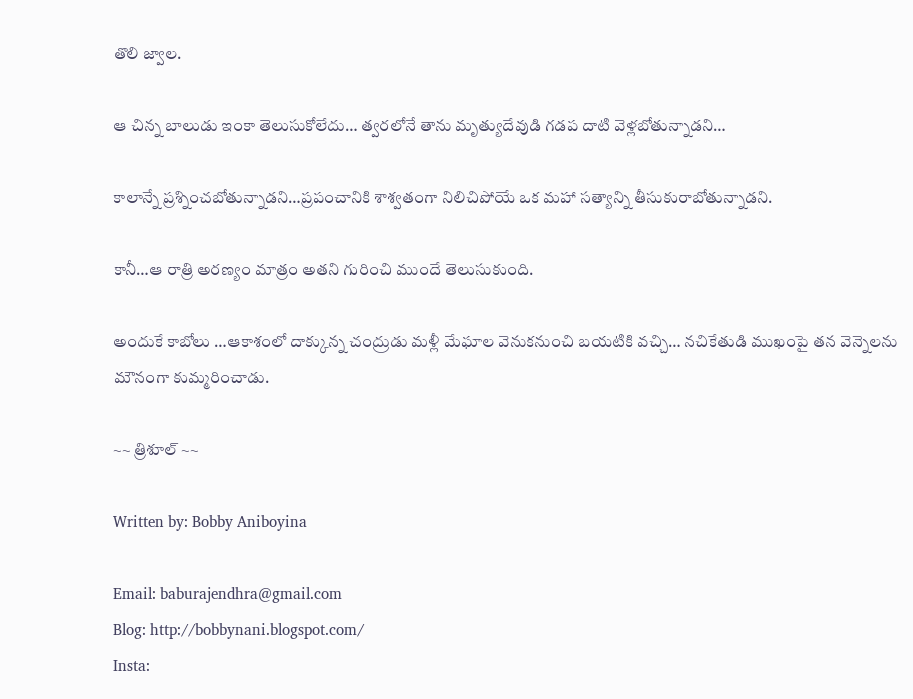తొలి జ్వాల.

ఆ చిన్న బాలుడు ఇంకా తెలుసుకోలేదు… త్వరలోనే తాను మృత్యుదేవుడి గడప దాటి వెళ్లబోతున్నాడని…

కాలాన్నే ప్రశ్నించబోతున్నాడని…ప్రపంచానికి శాశ్వతంగా నిలిచిపోయే ఒక మహా సత్యాన్ని తీసుకురాబోతున్నాడని.

కానీ…ఆ రాత్రి అరణ్యం మాత్రం అతని గురించి ముందే తెలుసుకుంది.

అందుకే కాబోలు …ఆకాశంలో దాక్కున్న చంద్రుడు మళ్లీ మేఘాల వెనుకనుంచి బయటికి వచ్చి… నచికేతుడి ముఖంపై తన వెన్నెలను మౌనంగా కుమ్మరించాడు.

~~ త్రిశూల్ ~~

Written by: Bobby Aniboyina

Email: baburajendhra@gmail.com
Blog: http://bobbynani.blogspot.com/
Insta: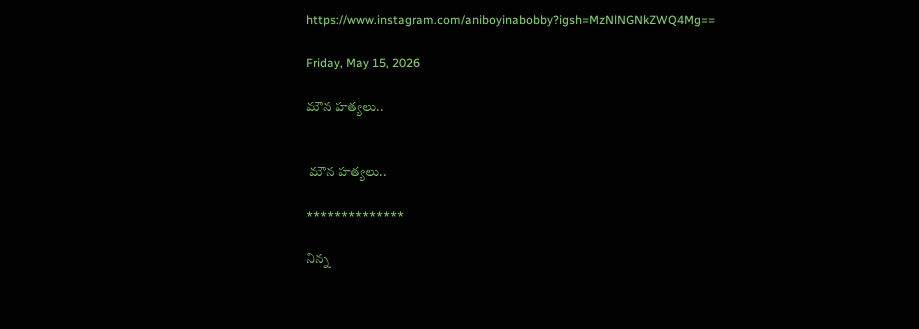https://www.instagram.com/aniboyinabobby?igsh=MzNlNGNkZWQ4Mg==

Friday, May 15, 2026

మౌన హత్యలు..


 మౌన హత్యలు..

**************

నిన్న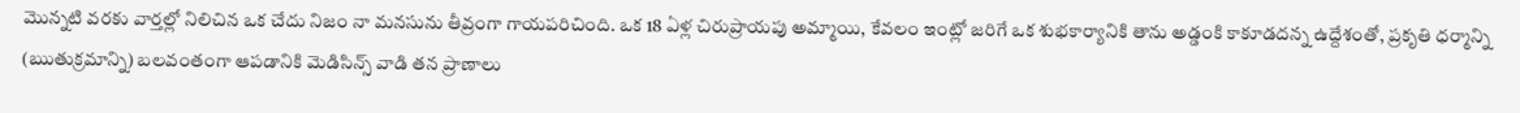మొన్నటి వరకు వార్తల్లో నిలిచిన ఒక చేదు నిజం నా మనసును తీవ్రంగా గాయపరిచింది. ఒక 18 ఏళ్ల చిరుప్రాయపు అమ్మాయి, కేవలం ఇంట్లో జరిగే ఒక శుభకార్యానికి తాను అడ్డంకి కాకూడదన్న ఉద్దేశంతో, ప్రకృతి ధర్మాన్ని (ఋతుక్రమాన్ని) బలవంతంగా ఆపడానికి మెడిసిన్స్ వాడి తన ప్రాణాలు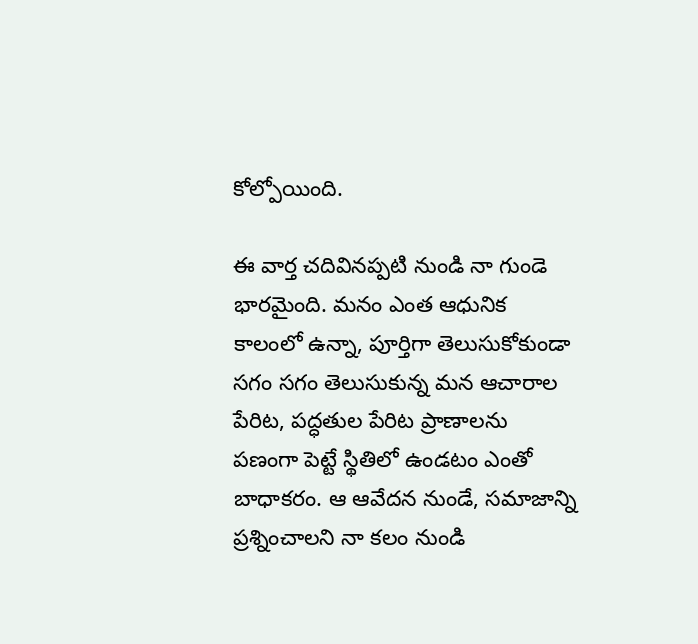కోల్పోయింది.

ఈ వార్త చదివినప్పటి నుండి నా గుండె భారమైంది. మనం ఎంత ఆధునిక కాలంలో ఉన్నా, పూర్తిగా తెలుసుకోకుండా సగం సగం తెలుసుకున్న మన ఆచారాల పేరిట, పద్ధతుల పేరిట ప్రాణాలను పణంగా పెట్టే స్థితిలో ఉండటం ఎంతో బాధాకరం. ఆ ఆవేదన నుండే, సమాజాన్ని ప్రశ్నించాలని నా కలం నుండి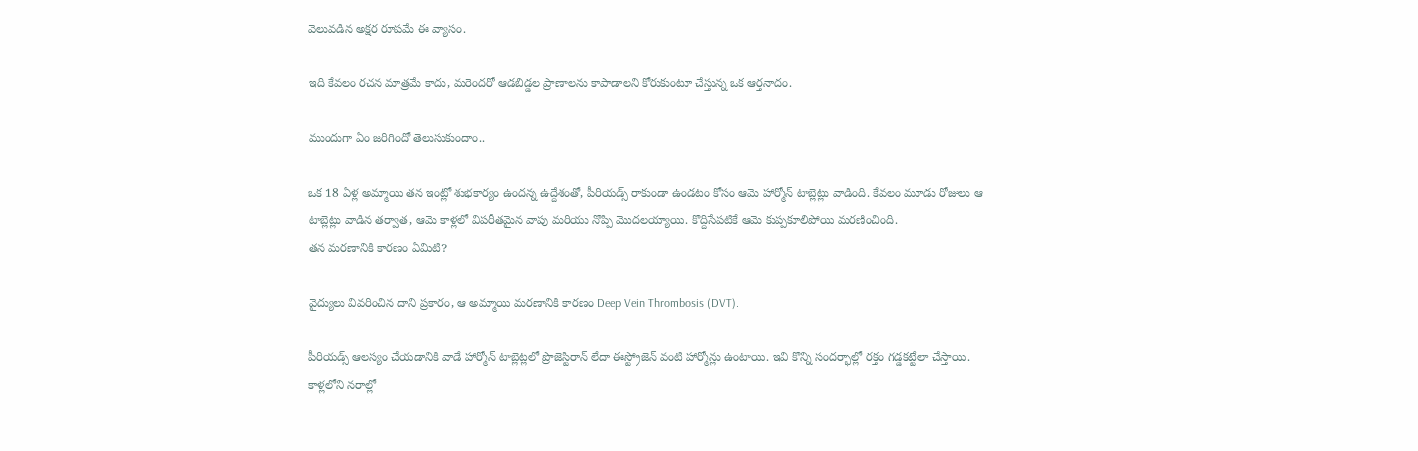వెలువడిన అక్షర రూపమే ఈ వ్యాసం.

ఇది కేవలం రచన మాత్రమే కాదు, మరెందరో ఆడబిడ్డల ప్రాణాలను కాపాడాలని కోరుకుంటూ చేస్తున్న ఒక ఆర్తనాదం.

ముందుగా ఏం జరిగిందో తెలుసుకుందాం..

ఒక 18 ఏళ్ల అమ్మాయి తన ఇంట్లో శుభకార్యం ఉందన్న ఉద్దేశంతో, పీరియడ్స్ రాకుండా ఉండటం కోసం ఆమె హార్మోన్ టాబ్లెట్లు వాడింది. కేవలం మూడు రోజులు ఆ టాబ్లెట్లు వాడిన తర్వాత, ఆమె కాళ్లలో విపరీతమైన వాపు మరియు నొప్పి మొదలయ్యాయి. కొద్దిసేపటికే ఆమె కుప్పకూలిపోయి మరణించింది.
తన మరణానికి కారణం ఏమిటి?

వైద్యులు వివరించిన దాని ప్రకారం, ఆ అమ్మాయి మరణానికి కారణం Deep Vein Thrombosis (DVT).

పీరియడ్స్ ఆలస్యం చేయడానికి వాడే హార్మోన్ టాబ్లెట్లలో ప్రొజెస్టిరాన్ లేదా ఈస్ట్రోజెన్ వంటి హార్మోన్లు ఉంటాయి. ఇవి కొన్ని సందర్భాల్లో రక్తం గడ్డకట్టేలా చేస్తాయి.
కాళ్లలోని నరాల్లో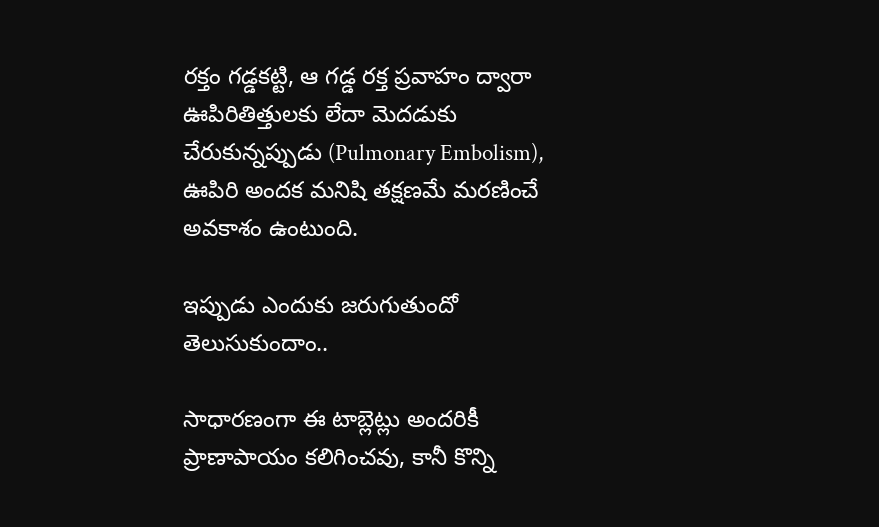రక్తం గడ్డకట్టి, ఆ గడ్డ రక్త ప్రవాహం ద్వారా ఊపిరితిత్తులకు లేదా మెదడుకు చేరుకున్నప్పుడు (Pulmonary Embolism), ఊపిరి అందక మనిషి తక్షణమే మరణించే అవకాశం ఉంటుంది.

ఇప్పుడు ఎందుకు జరుగుతుందో తెలుసుకుందాం..

సాధారణంగా ఈ టాబ్లెట్లు అందరికీ ప్రాణాపాయం కలిగించవు, కానీ కొన్ని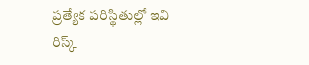ప్రత్యేక పరిస్థితుల్లో ఇవి రిస్క్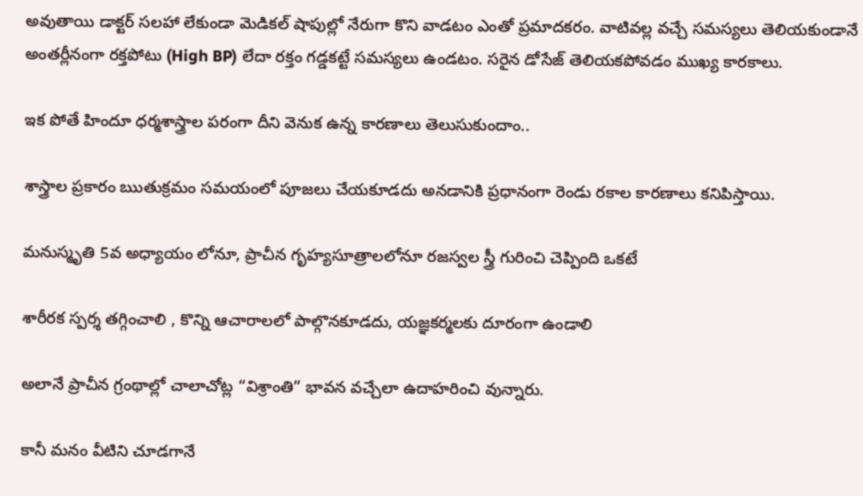అవుతాయి డాక్టర్ సలహా లేకుండా మెడికల్ షాపుల్లో నేరుగా కొని వాడటం ఎంతో ప్రమాదకరం. వాటివల్ల వచ్చే సమస్యలు తెలియకుండానే అంతర్లీనంగా రక్తపోటు (High BP) లేదా రక్తం గడ్డకట్టే సమస్యలు ఉండటం. సరైన డోసేజ్ తెలియకపోవడం ముఖ్య కారకాలు.

ఇక పోతే హిందూ ధర్మశాస్త్రాల పరంగా దీని వెనుక ఉన్న కారణాలు తెలుసుకుందాం..

శాస్త్రాల ప్రకారం ఋతుక్రమం సమయంలో పూజలు చేయకూడదు అనడానికి ప్రధానంగా రెండు రకాల కారణాలు కనిపిస్తాయి.

మనుస్మృతి 5వ అధ్యాయం లోనూ, ప్రాచీన గృహ్యసూత్రాలలోనూ రజస్వల స్త్రీ గురించి చెప్పింది ఒకటే

శారీరక స్పర్శ తగ్గించాలి , కొన్ని ఆచారాలలో పాల్గొనకూడదు, యజ్ఞకర్మలకు దూరంగా ఉండాలి

అలానే ప్రాచీన గ్రంథాల్లో చాలాచోట్ల “విశ్రాంతి” భావన వచ్చేలా ఉదాహరించి వున్నారు.

కానీ మనం వీటిని చూడగానే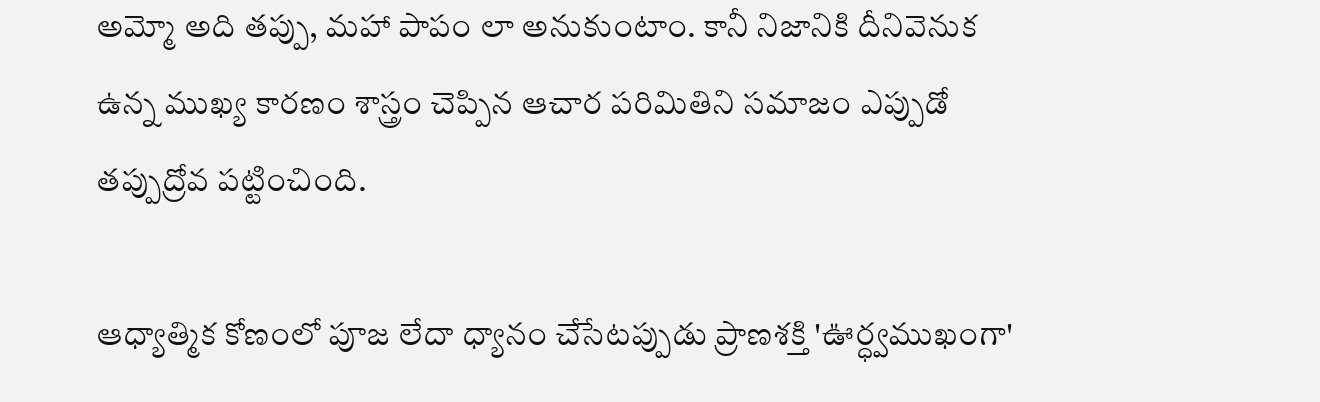అమ్మో అది తప్పు, మహా పాపం లా అనుకుంటాం. కానీ నిజానికి దీనివెనుక ఉన్న ముఖ్య కారణం శాస్త్రం చెప్పిన ఆచార పరిమితిని సమాజం ఎప్పుడో తప్పుద్రోవ పట్టించింది.

ఆధ్యాత్మిక కోణంలో పూజ లేదా ధ్యానం చేసేటప్పుడు ప్రాణశక్తి 'ఊర్ధ్వముఖంగా'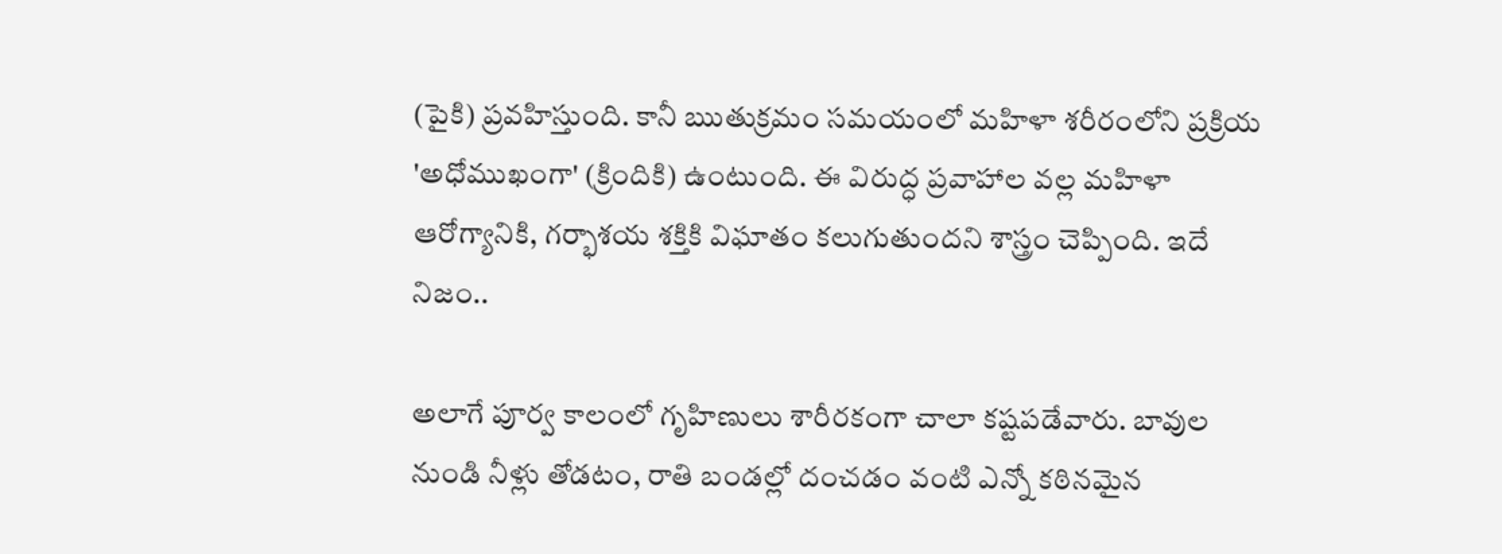(పైకి) ప్రవహిస్తుంది. కానీ ఋతుక్రమం సమయంలో మహిళా శరీరంలోని ప్రక్రియ 'అధోముఖంగా' (క్రిందికి) ఉంటుంది. ఈ విరుద్ధ ప్రవాహాల వల్ల మహిళా ఆరోగ్యానికి, గర్భాశయ శక్తికి విఘాతం కలుగుతుందని శాస్త్రం చెప్పింది. ఇదే నిజం..

అలాగే పూర్వ కాలంలో గృహిణులు శారీరకంగా చాలా కష్టపడేవారు. బావుల నుండి నీళ్లు తోడటం, రాతి బండల్లో దంచడం వంటి ఎన్నో కఠినమైన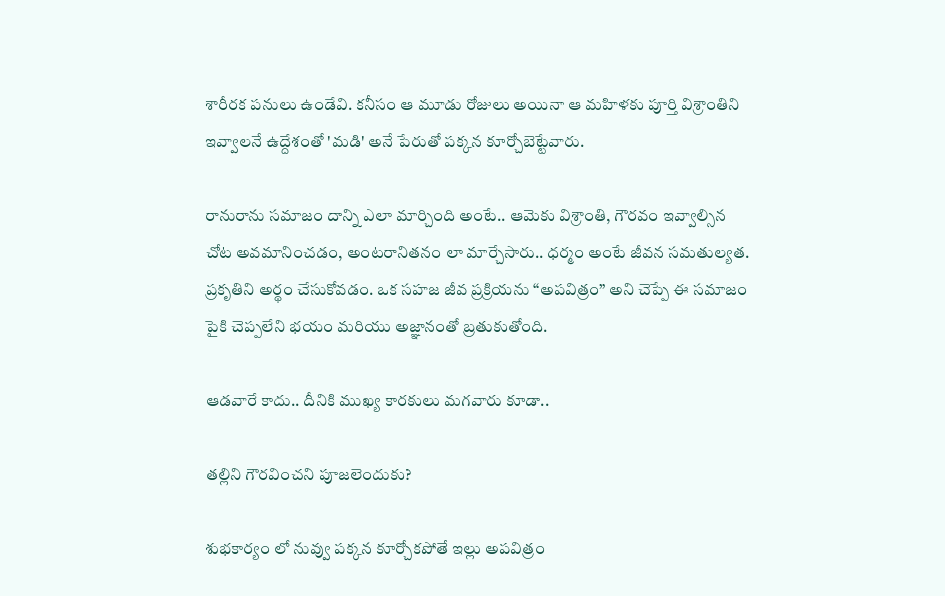శారీరక పనులు ఉండేవి. కనీసం ఆ మూడు రోజులు అయినా ఆ మహిళకు పూర్తి విశ్రాంతిని ఇవ్వాలనే ఉద్దేశంతో 'మడి' అనే పేరుతో పక్కన కూర్చోబెట్టేవారు.

రానురాను సమాజం దాన్ని ఎలా మార్చింది అంటే.. ఆమెకు విశ్రాంతి, గౌరవం ఇవ్వాల్సిన చోట అవమానించడం, అంటరానితనం లా మార్చేసారు.. ధర్మం అంటే జీవన సమతుల్యత. ప్రకృతిని అర్థం చేసుకోవడం. ఒక సహజ జీవ ప్రక్రియను “అపవిత్రం” అని చెప్పే ఈ సమాజం పైకి చెప్పలేని భయం మరియు అజ్ఞానంతో బ్రతుకుతోంది.

ఆడవారే కాదు.. దీనికి ముఖ్య కారకులు మగవారు కూడా..

తల్లిని గౌరవించని పూజలెందుకు?

శుభకార్యం లో నువ్వు పక్కన కూర్చోకపోతే ఇల్లు అపవిత్రం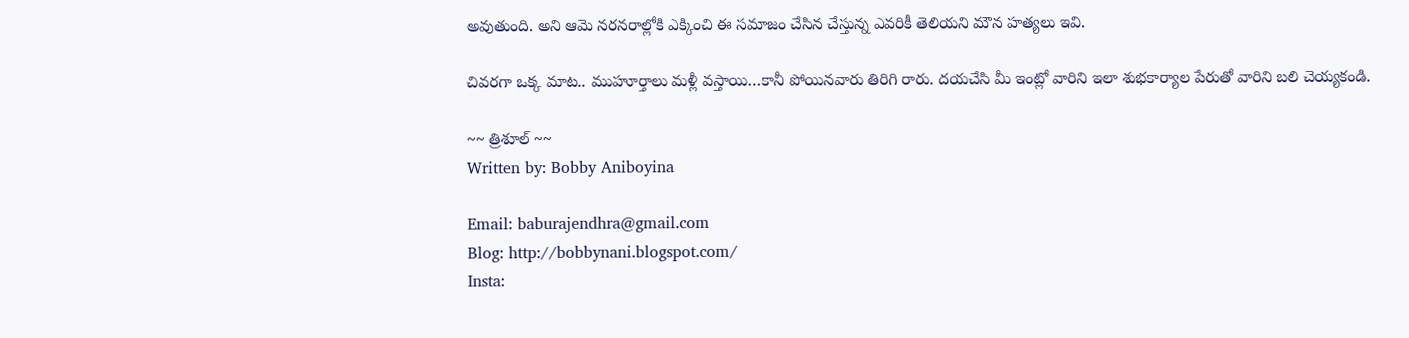అవుతుంది. అని ఆమె నరనరాల్లోకి ఎక్కించి ఈ సమాజం చేసిన చేస్తున్న ఎవరికీ తెలియని మౌన హత్యలు ఇవి.

చివరగా ఒక్క మాట.. ముహూర్తాలు మళ్లీ వస్తాయి…కానీ పోయినవారు తిరిగి రారు. దయచేసి మీ ఇంట్లో వారిని ఇలా శుభకార్యాల పేరుతో వారిని బలి చెయ్యకండి.

~~ త్రిశూల్ ~~
Written by: Bobby Aniboyina

Email: baburajendhra@gmail.com
Blog: http://bobbynani.blogspot.com/
Insta: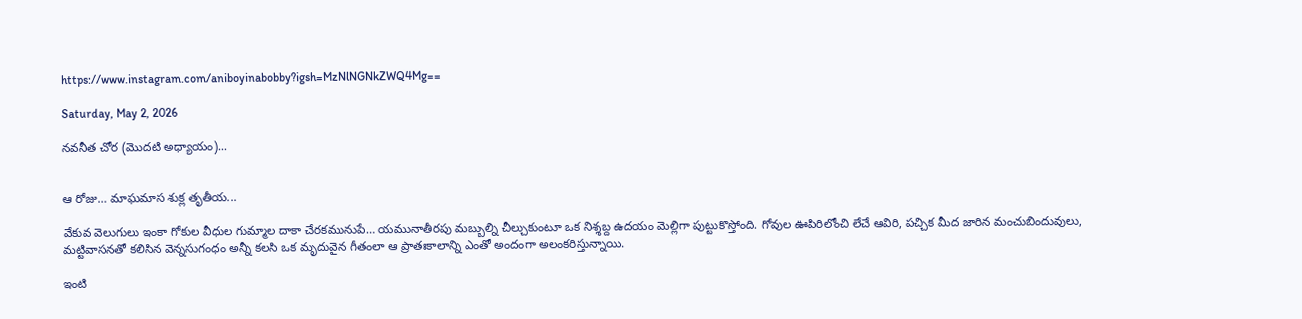https://www.instagram.com/aniboyinabobby?igsh=MzNlNGNkZWQ4Mg==

Saturday, May 2, 2026

నవనీత చోర (మొదటి అధ్యాయం)...


ఆ రోజు… మాఘమాస శుక్ల తృతీయ...

వేకువ వెలుగులు ఇంకా గోకుల వీధుల గుమ్మాల దాకా చేరకమునుపే… యమునాతీరపు మబ్బుల్ని చీల్చుకుంటూ ఒక నిశ్శబ్ద ఉదయం మెల్లిగా పుట్టుకొస్తోంది. గోవుల ఊపిరిలోంచి లేచే ఆవిరి, పచ్చిక మీద జారిన మంచుబిందువులు, మట్టివాసనతో కలిసిన వెన్నసుగంధం అన్నీ కలసి ఒక మృదువైన గీతంలా ఆ ప్రాతఃకాలాన్ని ఎంతో అందంగా అలంకరిస్తున్నాయి.

ఇంటి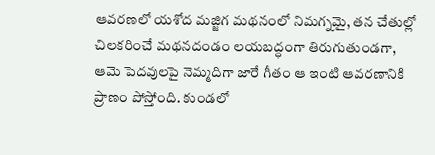ఆవరణలో యశోద మజ్జిగ మథనంలో నిమగ్నమై, తన చేతుల్లో చిలకరించే మథనదండం లయబద్ధంగా తిరుగుతుండగా, ఆమె పెదవులపై నెమ్మదిగా జారే గీతం ఆ ఇంటి ఆవరణానికి ప్రాణం పోస్తోంది. కుండలో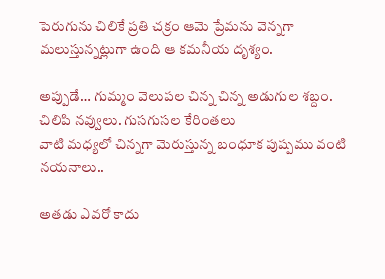పెరుగును చిలికే ప్రతి చక్రం ఆమె ప్రేమను వెన్నగా మలుస్తున్నట్లుగా ఉంది ఆ కమనీయ దృశ్యం.

అప్పుడే… గుమ్మం వెలుపల చిన్న చిన్న అడుగుల శబ్దం. చిలిపి నవ్వులు. గుసగుసల కేరింతలు
వాటి మధ్యలో చిన్నగా మెరుస్తున్న బంధూక పుష్పము వంటి నయనాలు..

అతడు ఎవరో కాదు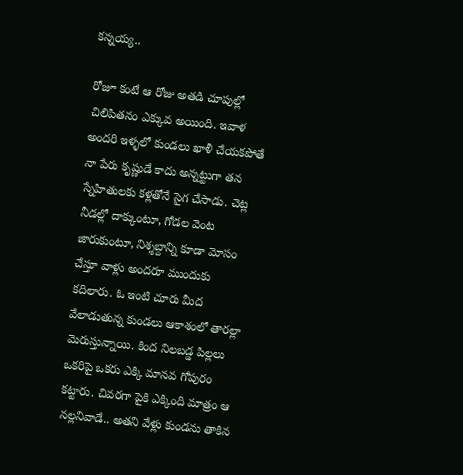కన్నయ్య..

రోజూ కంటే ఆ రోజు అతడి చూపుల్లో చిలిపితనం ఎక్కువ అయింది. ఇవాళ అందరి ఇళ్ళలో కుండలు ఖాళీ చేయకపోతే నా పేరు కృష్ణుడే కాదు అన్నట్టుగా తన స్నేహితులకు కళ్లతోనే సైగ చేసాడు. చెట్ల నీడల్లో దాక్కుంటూ, గోడల వెంట జారుకుంటూ, నిశ్శబ్దాన్ని కూడా మోసం చేస్తూ వాళ్లు అందరూ ముందుకు కదిలారు. ఓ ఇంటి చూరు మీద వేలాడుతున్న కుండలు ఆకాశంలో తారల్లా మెరుస్తున్నాయి. కింద నిలబడ్డ పిల్లలు ఒకరిపై ఒకరు ఎక్కి మానవ గోపురం కట్టారు. చివరగా పైకి ఎక్కింది మాత్రం ఆ నల్లనివాడే.. అతని వేళ్లు కుండను తాకిన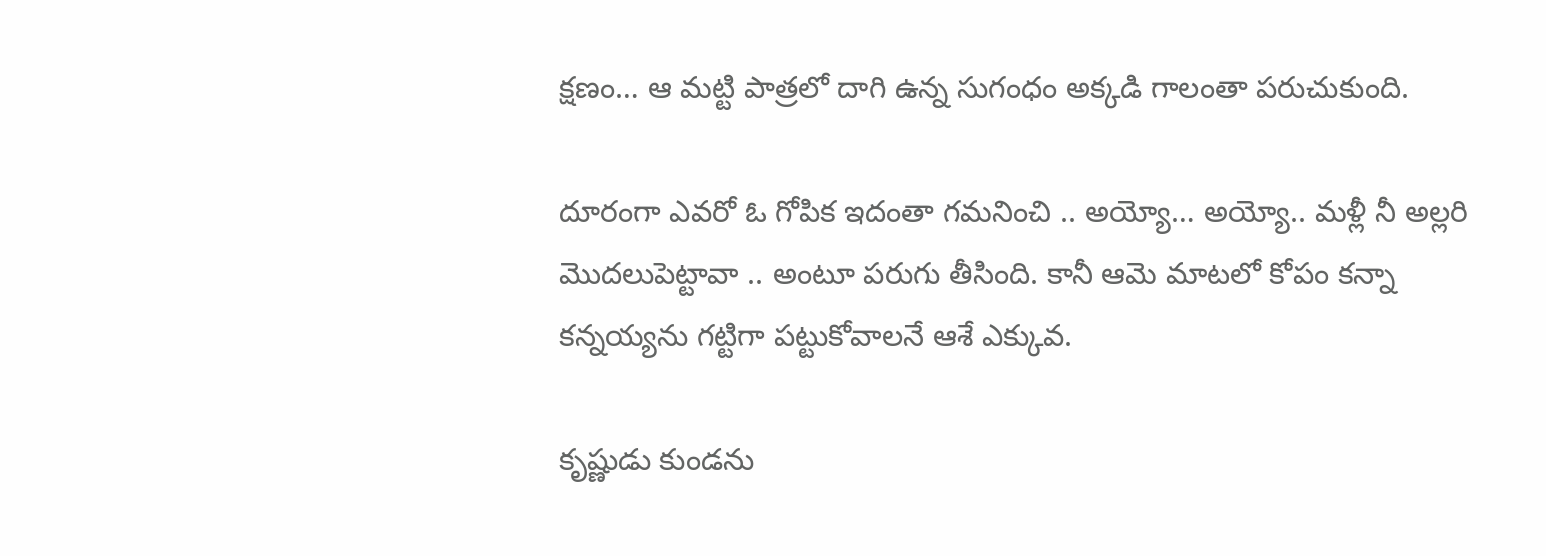క్షణం… ఆ మట్టి పాత్రలో దాగి ఉన్న సుగంధం అక్కడి గాలంతా పరుచుకుంది.

దూరంగా ఎవరో ఓ గోపిక ఇదంతా గమనించి .. అయ్యో… అయ్యో.. మళ్లీ నీ అల్లరి మొదలుపెట్టావా .. అంటూ పరుగు తీసింది. కానీ ఆమె మాటలో కోపం కన్నా కన్నయ్యను గట్టిగా పట్టుకోవాలనే ఆశే ఎక్కువ.

కృష్ణుడు కుండను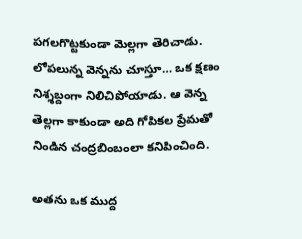పగలగొట్టకుండా మెల్లగా తెరిచాడు. లోపలున్న వెన్నను చూస్తూ… ఒక క్షణం నిశ్శబ్దంగా నిలిచిపోయాడు. ఆ వెన్న తెల్లగా కాకుండా అది గోపికల ప్రేమతో నిండిన చంద్రబింబంలా కనిపించింది.

అతను ఒక ముద్ద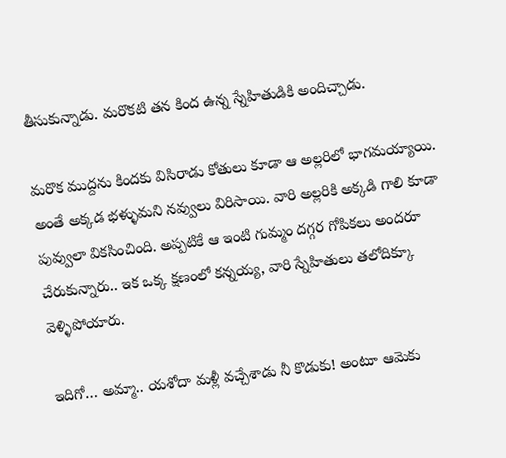తీసుకున్నాడు. మరొకటి తన కింద ఉన్న స్నేహితుడికి అందిచ్చాడు.

మరొక ముద్దను కిందకు విసిరాడు కోతులు కూడా ఆ అల్లరిలో భాగమయ్యాయి.
అంతే అక్కడ భళ్ళుమని నవ్వులు విరిసాయి. వారి అల్లరికి అక్కడి గాలి కూడా పువ్వులా వికసించింది. అప్పటికే ఆ ఇంటి గుమ్మం దగ్గర గోపికలు అందరూ చేరుకున్నారు.. ఇక ఒక్క క్షణంలో కన్నయ్య, వారి స్నేహితులు తలోదిక్కూ వెళ్ళిపోయారు.

ఇదిగో… అమ్మా.. యశోదా మళ్లీ వచ్చేశాడు నీ కొడుకు! అంటూ ఆమెకు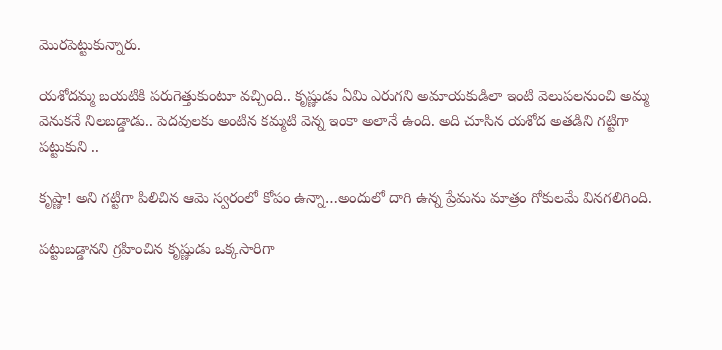మొరపెట్టుకున్నారు.

యశోదమ్మ బయటికి పరుగెత్తుకుంటూ వచ్చింది.. కృష్ణుడు ఏమి ఎరుగని అమాయకుడిలా ఇంటి వెలుపలనుంచి అమ్మ వెనుకనే నిలబడ్డాడు.. పెదవులకు అంటిన కమ్మటి వెన్న ఇంకా అలానే ఉంది. అది చూసిన యశోద అతడిని గట్టిగా పట్టుకుని ..

కృష్ణా! అని గట్టిగా పిలిచిన ఆమె స్వరంలో కోపం ఉన్నా…అందులో దాగి ఉన్న ప్రేమను మాత్రం గోకులమే వినగలిగింది.

పట్టుబడ్డానని గ్రహించిన కృష్ణుడు ఒక్కసారిగా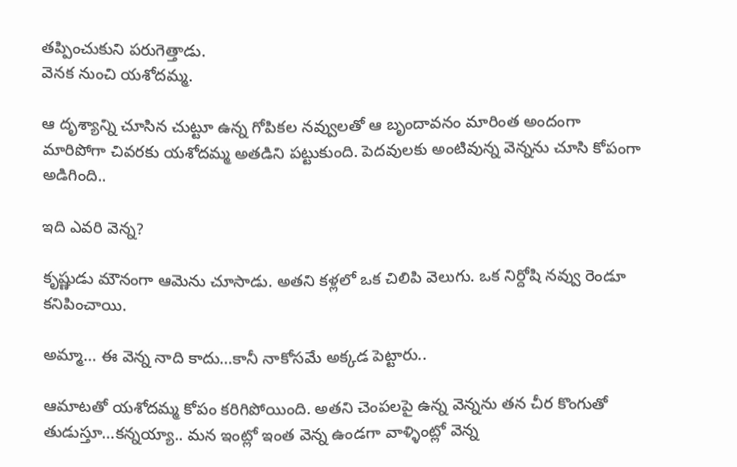తప్పించుకుని పరుగెత్తాడు.
వెనక నుంచి యశోదమ్మ.

ఆ దృశ్యాన్ని చూసిన చుట్టూ ఉన్న గోపికల నవ్వులతో ఆ బృందావనం మారింత అందంగా మారిపోగా చివరకు యశోదమ్మ అతడిని పట్టుకుంది. పెదవులకు అంటివున్న వెన్నను చూసి కోపంగా అడిగింది..

ఇది ఎవరి వెన్న?

కృష్ణుడు మౌనంగా ఆమెను చూసాడు. అతని కళ్లలో ఒక చిలిపి వెలుగు. ఒక నిర్దోషి నవ్వు రెండూ కనిపించాయి.

అమ్మా… ఈ వెన్న నాది కాదు…కానీ నాకోసమే అక్కడ పెట్టారు..

ఆమాటతో యశోదమ్మ కోపం కరిగిపోయింది. అతని చెంపలపై ఉన్న వెన్నను తన చీర కొంగుతో తుడుస్తూ…కన్నయ్యా.. మన ఇంట్లో ఇంత వెన్న ఉండగా వాళ్ళింట్లో వెన్న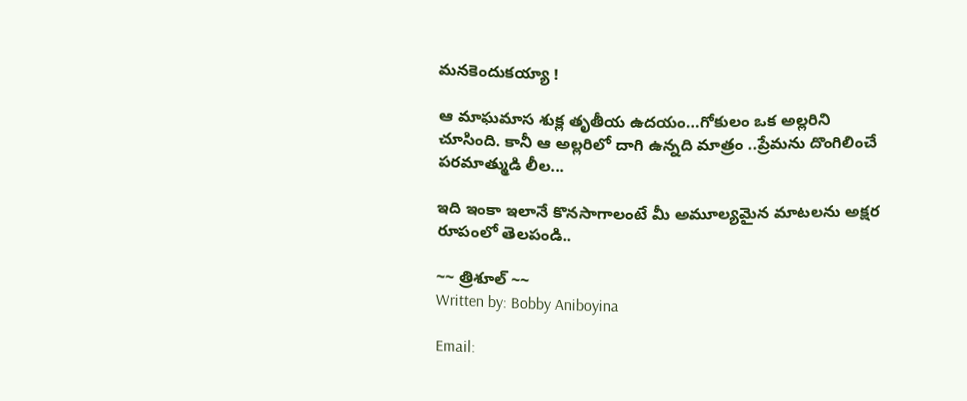మనకెందుకయ్యా !

ఆ మాఘమాస శుక్ల తృతీయ ఉదయం…గోకులం ఒక అల్లరిని చూసింది. కానీ ఆ అల్లరిలో దాగి ఉన్నది మాత్రం ..ప్రేమను దొంగిలించే పరమాత్ముడి లీల...

ఇది ఇంకా ఇలానే కొనసాగాలంటే మీ అమూల్యమైన మాటలను అక్షర రూపంలో తెలపండి..

~~ త్రిశూల్ ~~
Written by: Bobby Aniboyina

Email: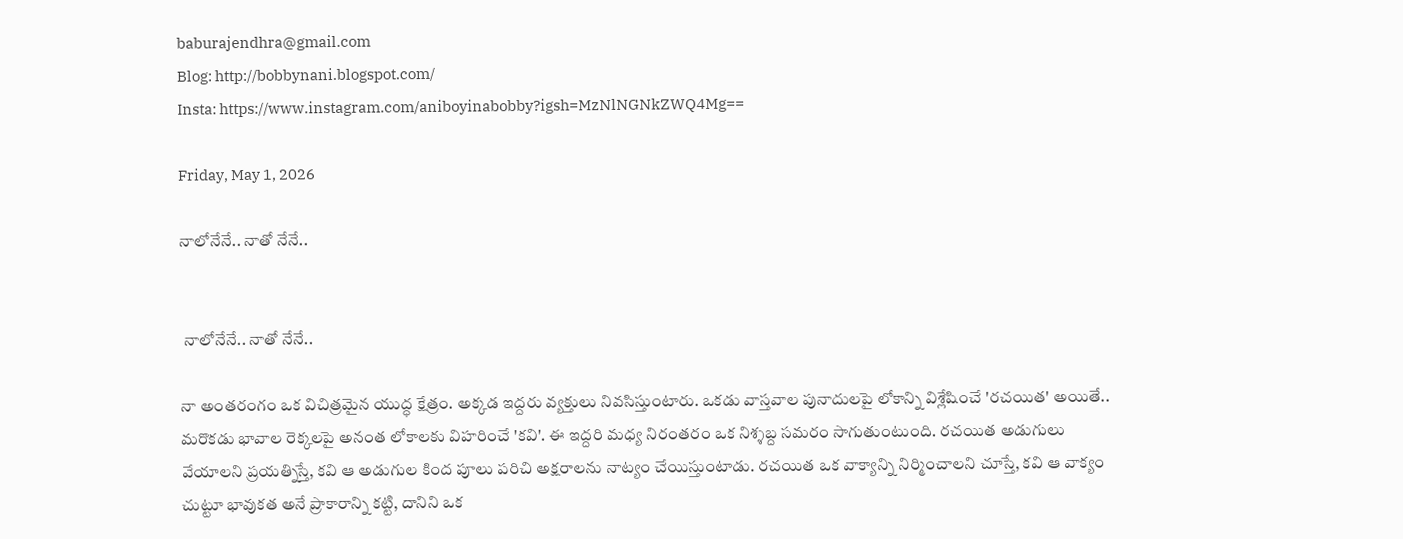baburajendhra@gmail.com
Blog: http://bobbynani.blogspot.com/
Insta: https://www.instagram.com/aniboyinabobby?igsh=MzNlNGNkZWQ4Mg==

Friday, May 1, 2026

నాలోనేనే.. నాతో నేనే..


 నాలోనేనే.. నాతో నేనే..

నా అంతరంగం ఒక విచిత్రమైన యుద్ధ క్షేత్రం. అక్కడ ఇద్దరు వ్యక్తులు నివసిస్తుంటారు. ఒకడు వాస్తవాల పునాదులపై లోకాన్ని విశ్లేషించే 'రచయిత' అయితే.. మరొకడు భావాల రెక్కలపై అనంత లోకాలకు విహరించే 'కవి'. ఈ ఇద్దరి మధ్య నిరంతరం ఒక నిశ్శబ్ద సమరం సాగుతుంటుంది. రచయిత అడుగులు వేయాలని ప్రయత్నిస్తే, కవి ఆ అడుగుల కింద పూలు పరిచి అక్షరాలను నాట్యం చేయిస్తుంటాడు. రచయిత ఒక వాక్యాన్ని నిర్మించాలని చూస్తే, కవి ఆ వాక్యం చుట్టూ భావుకత అనే ప్రాకారాన్ని కట్టి, దానిని ఒక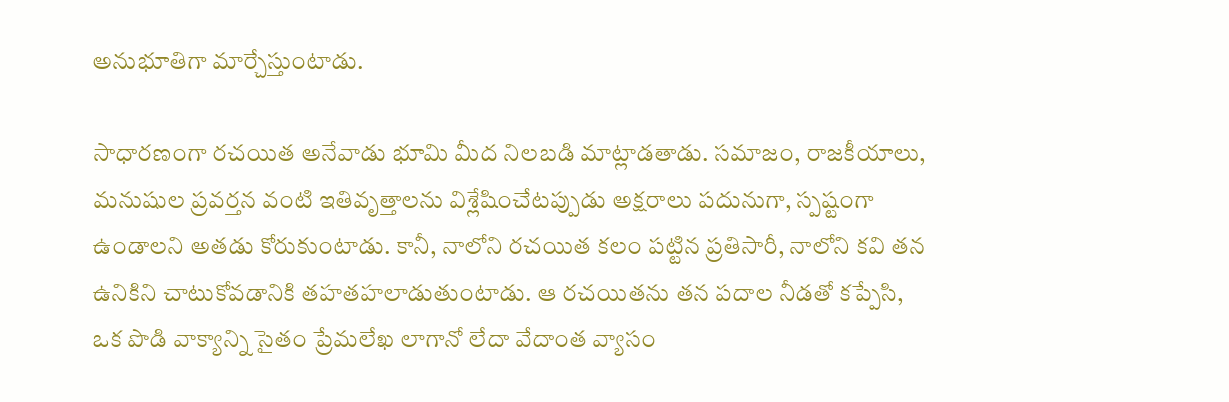అనుభూతిగా మార్చేస్తుంటాడు.

సాధారణంగా రచయిత అనేవాడు భూమి మీద నిలబడి మాట్లాడతాడు. సమాజం, రాజకీయాలు, మనుషుల ప్రవర్తన వంటి ఇతివృత్తాలను విశ్లేషించేటప్పుడు అక్షరాలు పదునుగా, స్పష్టంగా ఉండాలని అతడు కోరుకుంటాడు. కానీ, నాలోని రచయిత కలం పట్టిన ప్రతిసారీ, నాలోని కవి తన ఉనికిని చాటుకోవడానికి తహతహలాడుతుంటాడు. ఆ రచయితను తన పదాల నీడతో కప్పేసి, ఒక పొడి వాక్యాన్ని సైతం ప్రేమలేఖ లాగానో లేదా వేదాంత వ్యాసం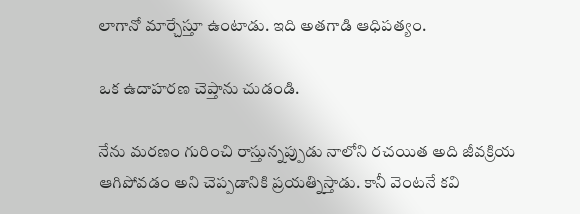లాగానో మార్చేస్తూ ఉంటాడు. ఇది అతగాడి ఆధిపత్యం.

ఒక ఉదాహరణ చెప్తాను చుడండి.

నేను మరణం గురించి రాస్తున్నప్పుడు నాలోని రచయిత అది జీవక్రియ ఆగిపోవడం అని చెప్పడానికి ప్రయత్నిస్తాడు. కానీ వెంటనే కవి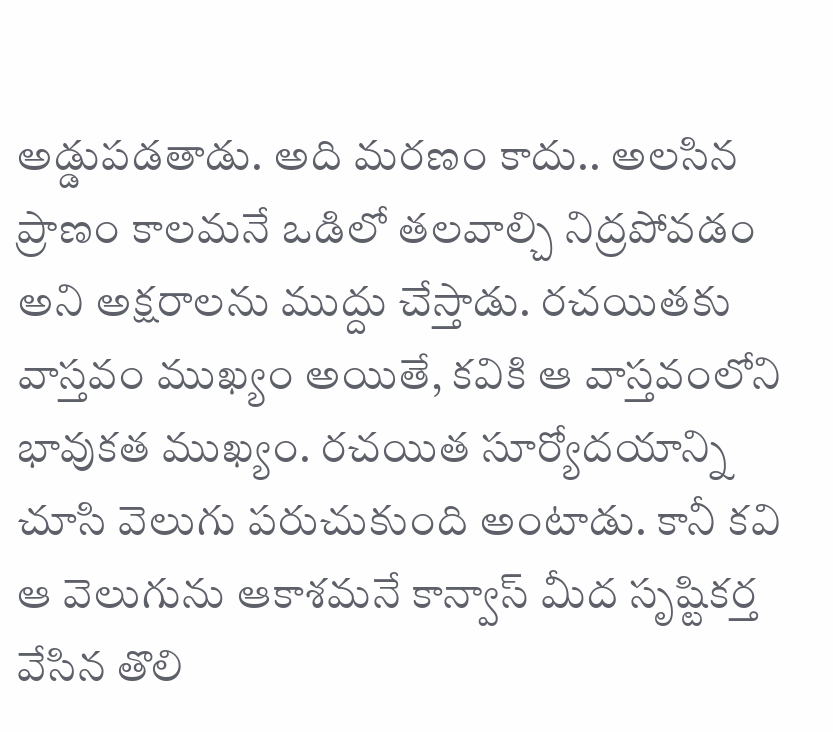అడ్డుపడతాడు. అది మరణం కాదు.. అలసిన ప్రాణం కాలమనే ఒడిలో తలవాల్చి నిద్రపోవడం అని అక్షరాలను ముద్దు చేస్తాడు. రచయితకు వాస్తవం ముఖ్యం అయితే, కవికి ఆ వాస్తవంలోని భావుకత ముఖ్యం. రచయిత సూర్యోదయాన్ని చూసి వెలుగు పరుచుకుంది అంటాడు. కానీ కవి ఆ వెలుగును ఆకాశమనే కాన్వాస్ మీద సృష్టికర్త వేసిన తొలి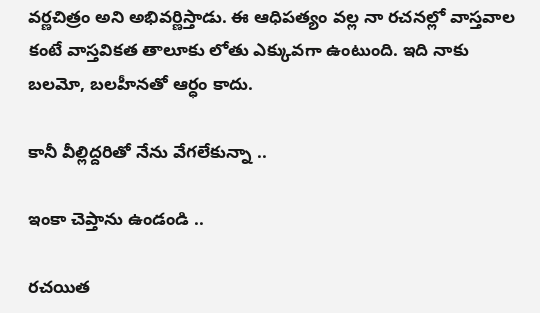వర్ణచిత్రం అని అభివర్ణిస్తాడు. ఈ ఆధిపత్యం వల్ల నా రచనల్లో వాస్తవాల కంటే వాస్తవికత తాలూకు లోతు ఎక్కువగా ఉంటుంది. ఇది నాకు బలమో, బలహీనతో ఆర్ధం కాదు.

కానీ వీల్లిద్దరితో నేను వేగలేకున్నా ..

ఇంకా చెప్తాను ఉండండి ..

రచయిత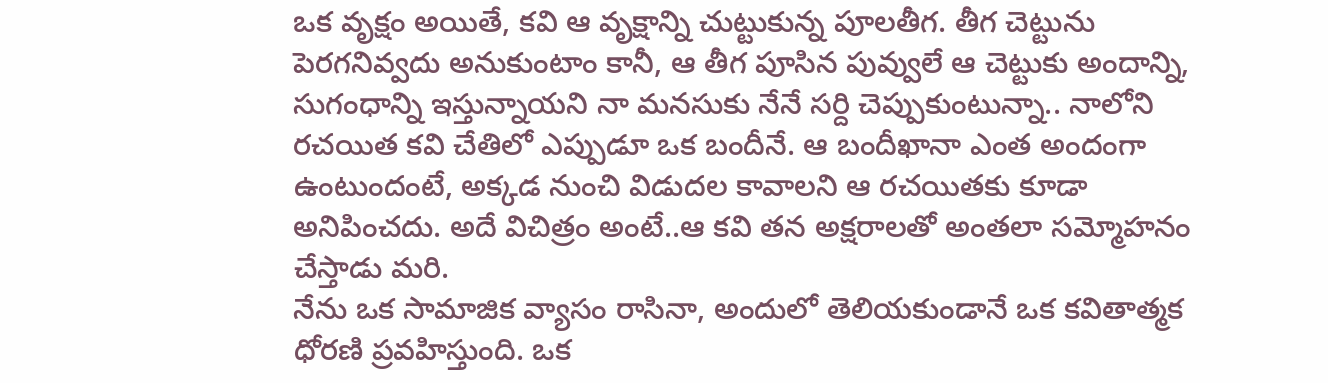ఒక వృక్షం అయితే, కవి ఆ వృక్షాన్ని చుట్టుకున్న పూలతీగ. తీగ చెట్టును పెరగనివ్వదు అనుకుంటాం కానీ, ఆ తీగ పూసిన పువ్వులే ఆ చెట్టుకు అందాన్ని, సుగంధాన్ని ఇస్తున్నాయని నా మనసుకు నేనే సర్ది చెప్పుకుంటున్నా.. నాలోని రచయిత కవి చేతిలో ఎప్పుడూ ఒక బందీనే. ఆ బందీఖానా ఎంత అందంగా ఉంటుందంటే, అక్కడ నుంచి విడుదల కావాలని ఆ రచయితకు కూడా అనిపించదు. అదే విచిత్రం అంటే..ఆ కవి తన అక్షరాలతో అంతలా సమ్మోహనం చేస్తాడు మరి.
నేను ఒక సామాజిక వ్యాసం రాసినా, అందులో తెలియకుండానే ఒక కవితాత్మక ధోరణి ప్రవహిస్తుంది. ఒక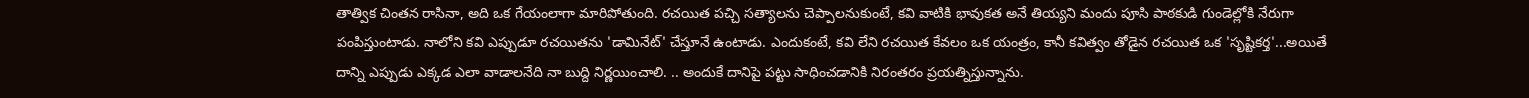తాత్విక చింతన రాసినా, అది ఒక గేయంలాగా మారిపోతుంది. రచయిత పచ్చి సత్యాలను చెప్పాలనుకుంటే, కవి వాటికి భావుకత అనే తియ్యని మందు పూసి పాఠకుడి గుండెల్లోకి నేరుగా పంపిస్తుంటాడు. నాలోని కవి ఎప్పుడూ రచయితను 'డామినేట్' చేస్తూనే ఉంటాడు. ఎందుకంటే, కవి లేని రచయిత కేవలం ఒక యంత్రం, కానీ కవిత్వం తోడైన రచయిత ఒక 'సృష్టికర్త'...అయితే దాన్ని ఎప్పుడు ఎక్కడ ఎలా వాడాలనేది నా బుద్ది నిర్ణయించాలి. .. అందుకే దానిపై పట్టు సాధించడానికి నిరంతరం ప్రయత్నిస్తున్నాను.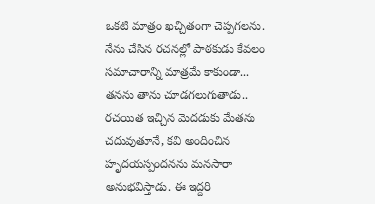ఒకటి మాత్రం ఖచ్చితంగా చెప్పగలను. నేను చేసిన రచనల్లో పాఠకుడు కేవలం సమాచారాన్ని మాత్రమే కాకుండా... తనను తాను చూడగలుగుతాడు.. రచయిత ఇచ్చిన మెదడుకు మేతను చదువుతూనే, కవి అందించిన హృదయస్పందనను మనసారా అనుభవిస్తాడు. ఈ ఇద్దరి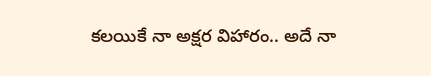కలయికే నా అక్షర విహారం.. అదే నా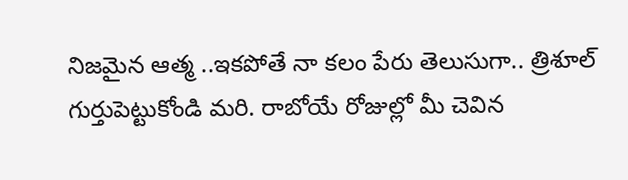నిజమైన ఆత్మ ..ఇకపోతే నా కలం పేరు తెలుసుగా.. త్రిశూల్ గుర్తుపెట్టుకోండి మరి. రాబోయే రోజుల్లో మీ చెవిన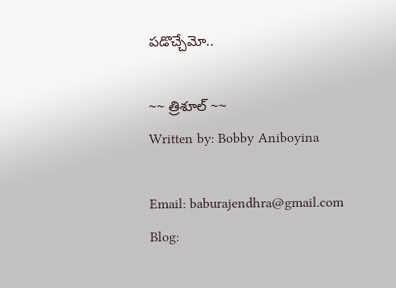పడొచ్చేమో..

~~ త్రిశూల్ ~~
Written by: Bobby Aniboyina

Email: baburajendhra@gmail.com
Blog: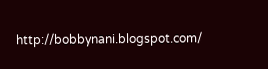http://bobbynani.blogspot.com/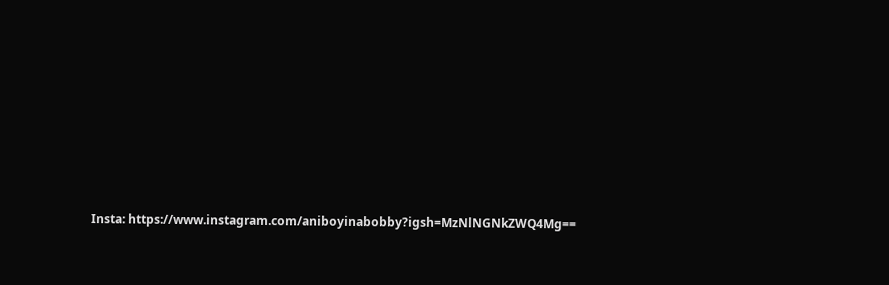Insta: https://www.instagram.com/aniboyinabobby?igsh=MzNlNGNkZWQ4Mg==